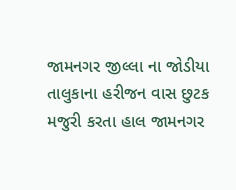જામનગર જીલ્લા ના જોડીયા તાલુકાના હરીજન વાસ છુટક મજુરી કરતા હાલ જામનગર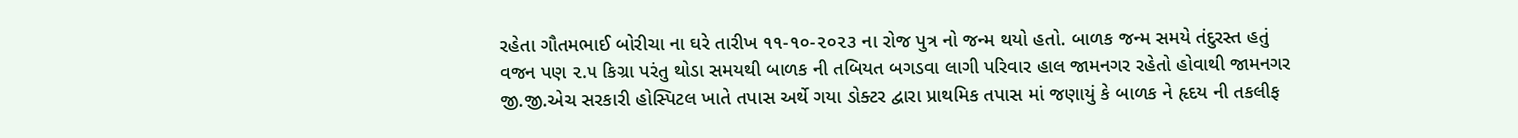રહેતા ગૌતમભાઈ બોરીચા ના ઘરે તારીખ ૧૧-૧૦-૨૦૨૩ ના રોજ પુત્ર નો જન્મ થયો હતો. બાળક જન્મ સમયે તંદુરસ્ત હતું વજન પણ ૨.૫ કિગ્રા પરંતુ થોડા સમયથી બાળક ની તબિયત બગડવા લાગી પરિવાર હાલ જામનગર રહેતો હોવાથી જામનગર જી.જી.એચ સરકારી હોસ્પિટલ ખાતે તપાસ અર્થે ગયા ડોક્ટર દ્વારા પ્રાથમિક તપાસ માં જણાયું કે બાળક ને હૃદય ની તકલીફ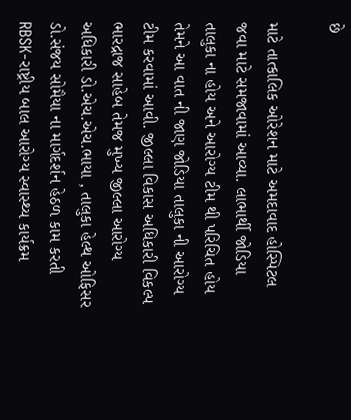છે

માટે તાત્કાલિક ઓરેશન માટે અમદાવાદ હોસ્પિટલ જવા માટે સમજાવામાં આવ્યા. લાભાર્થી જોડિયા તાલુકા ના હોય અને આરોગ્ય ટીમ થી પરિચિત હોય તેમને આ વાત ની જાણ જોડિયા તાલુકા ની આરોગ્ય ટીમ કરવામાં આવી. જીલ્લા વિકાસ અધિકારી વિકલ્પ ભારદ્રાજ સાહેબ તેમજ મુખ્ય જીલ્લા આરોગ્ય અધિકારી ડો.એચ.એચ.ભાયા , તાલુકા હેલ્થ ઓફિસર ડો.સંજય સોમૈયા ના માર્ગદર્શન હેઠળ કામ કરતી RBSK-રાષ્ટ્રીય બાલ આરોગ્ય સ્વાસ્થ્ય કાર્યક્રમ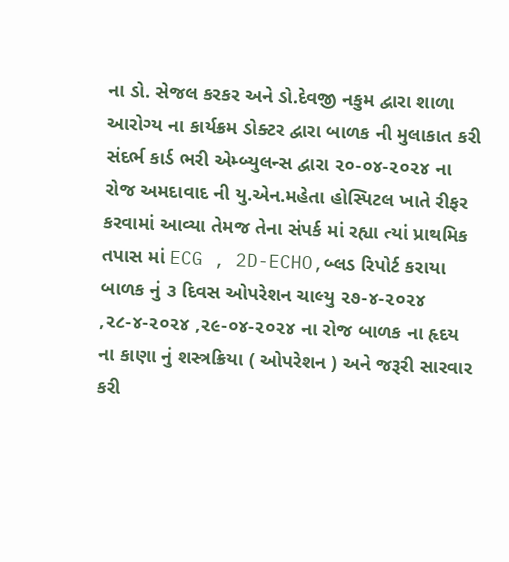ના ડો. સેજલ કરકર અને ડો.દેવજી નકુમ દ્વારા શાળા આરોગ્ય ના કાર્યક્રમ ડોક્ટર દ્વારા બાળક ની મુલાકાત કરી સંદર્ભ કાર્ડ ભરી એમ્બ્યુલન્સ દ્વારા ૨૦-૦૪-૨૦૨૪ ના રોજ અમદાવાદ ની યુ.એન.મહેતા હોસ્પિટલ ખાતે રીફર કરવામાં આવ્યા તેમજ તેના સંપર્ક માં રહ્યા ત્યાં પ્રાથમિક તપાસ માં ECG , 2D-ECHO,બ્લડ રિપોર્ટ કરાયા બાળક નું ૩ દિવસ ઓપરેશન ચાલ્યુ ૨૭-૪-૨૦૨૪ ,૨૮-૪-૨૦૨૪ ,૨૯-૦૪-૨૦૨૪ ના રોજ બાળક ના હૃદય ના કાણા નું શસ્ત્રક્રિયા ( ઓપરેશન ) અને જરૂરી સારવાર કરી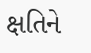ક્ષતિને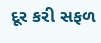દૂર કરી સફળ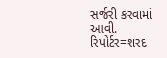સર્જરી કરવામાં આવી.
રિપોર્ટર=શરદ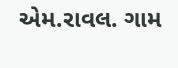એમ.રાવલ. ગામ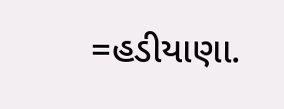=હડીયાણા.